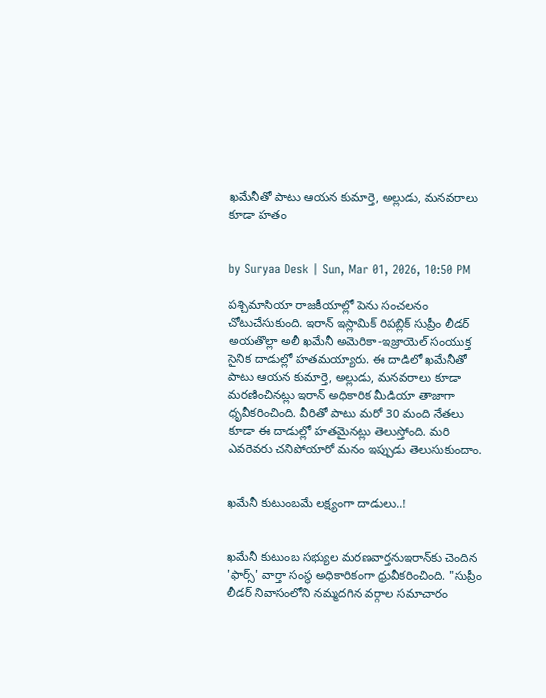ఖమేనీతో పాటు ఆయన కుమార్తె, అల్లుడు, మనవరాలు కూడా హతం


by Suryaa Desk | Sun, Mar 01, 2026, 10:50 PM

పశ్చిమాసియా రాజకీయాల్లో పెను సంచలనం చోటుచేసుకుంది. ఇరాన్ ఇస్లామిక్ రిపబ్లిక్ సుప్రీం లీడర్ అయతొల్లా అలీ ఖమేనీ అమెరికా-ఇజ్రాయెల్ సంయుక్త సైనిక దాడుల్లో హతమయ్యారు. ఈ దాడిలో ఖమేనీతో పాటు ఆయన కుమార్తె, అల్లుడు, మనవరాలు కూడా మరణించినట్లు ఇరాన్ అధికారిక మీడియా తాజాగా ధృవీకరించింది. వీరితో పాటు మరో 30 మంది నేతలు కూడా ఈ దాడుల్లో హతమైనట్లు తెలుస్తోంది. మరి ఎవరెవరు చనిపోయారో మనం ఇప్పుడు తెలుసుకుందాం.


ఖమేనీ కుటుంబమే లక్ష్యంగా దాడులు..!


ఖమేనీ కుటుంబ సభ్యుల మరణవార్తనుఇరాన్‌కు చెందిన 'ఫార్స్' వార్తా సంస్థ అధికారికంగా ధ్రువీకరించింది. "సుప్రీం లీడర్ నివాసంలోని నమ్మదగిన వర్గాల సమాచారం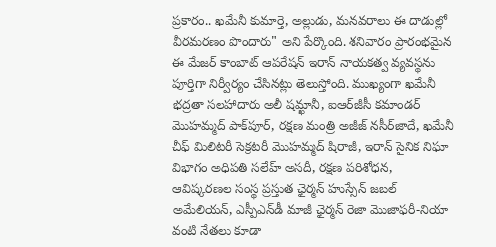ప్రకారం.. ఖమేనీ కుమార్తె, అల్లుడు, మనవరాలు ఈ దాడుల్లో వీరమరణం పొందారు" అని పేర్కొంది. శనివారం ప్రారంభమైన ఈ మేజర్ కాంబాట్ ఆపరేషన్ ఇరాన్ నాయకత్వ వ్యవస్థను పూర్తిగా నిర్వీర్యం చేసినట్లు తెలుస్తోంది. ముఖ్యంగా ఖమేనీ భద్రతా సలహాదారు అలీ షమ్ఖానీ, ఐఆర్‌జీసీ కమాండర్ మొహమ్మద్ పాక్‌పూర్, రక్షణ మంత్రి అజీజ్ నసీర్‌జాదే, ఖమేనీ చీఫ్ మిలిటరీ సెక్రటరీ మొహమ్మద్ షిరాజీ, ఇరాన్ సైనిక నిఘా విభాగం అధిపతి సలేహ్ అసదీ, రక్షణ పరిశోధన, ఆవిష్కరణల సంస్థ ప్రస్తుత ఛైర్మన్ హుస్సేన్ జబల్ అమేలియన్, ఎస్పీఎన్‌డీ మాజీ ఛైర్మన్ రెజా మొజాఫరీ-నియా వంటి నేతలు కూడా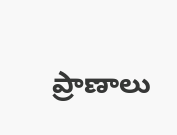ప్రాణాలు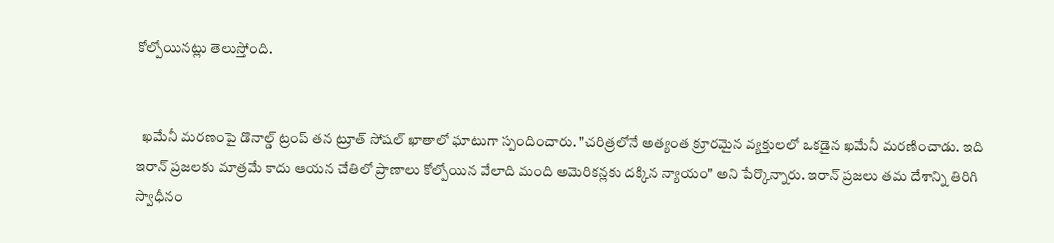కోల్పోయినట్లు తెలుస్తోంది.


  ఖమేనీ మరణంపై డొనాల్డ్ ట్రంప్ తన ట్రూత్ సోషల్ ఖాతాలో ఘాటుగా స్పందించారు. "చరిత్రలోనే అత్యంత క్రూరమైన వ్యక్తులలో ఒకడైన ఖమేనీ మరణించాడు. ఇది ఇరాన్ ప్రజలకు మాత్రమే కాదు ఆయన చేతిలో ప్రాణాలు కోల్పోయిన వేలాది మంది అమెరికన్లకు దక్కిన న్యాయం" అని పేర్కొన్నారు. ఇరాన్ ప్రజలు తమ దేశాన్ని తిరిగి స్వాధీనం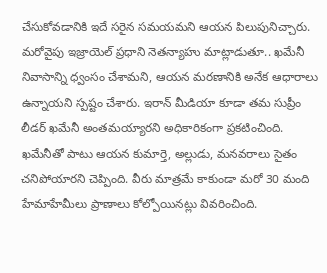చేసుకోవడానికి ఇదే సరైన సమయమని ఆయన పిలుపునిచ్చారు. మరోవైపు ఇజ్రాయెల్ ప్రధాని నెతన్యాహు మాట్లాడుతూ.. ఖమేనీ నివాసాన్ని ధ్వంసం చేశామని, ఆయన మరణానికి అనేక ఆధారాలు ఉన్నాయని స్పష్టం చేశారు. ఇరాన్ మీడియా కూడా తమ సుప్రీం లీడర్ ఖమేనీ అంతమయ్యారని అధికారికంగా ప్రకటించింది. ఖమేనీతో పాటు ఆయన కుమార్తె, అల్లుడు, మనవరాలు సైతం చనిపోయారని చెప్పింది. వీరు మాత్రమే కాకుండా మరో 30 మంది హేమాహేమీలు ప్రాణాలు కోల్పోయినట్లు వివరించింది.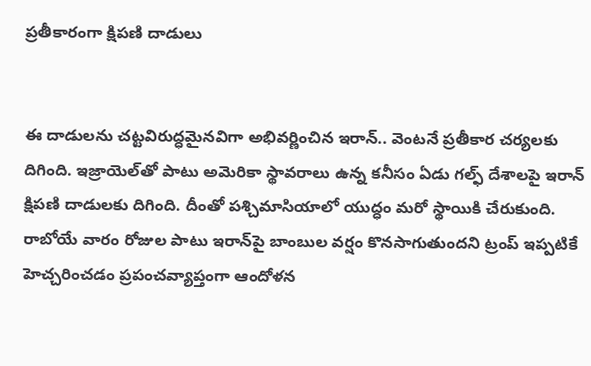ప్రతీకారంగా క్షిపణి దాడులు


ఈ దాడులను చట్టవిరుద్ధమైనవిగా అభివర్ణించిన ఇరాన్.. వెంటనే ప్రతీకార చర్యలకు దిగింది. ఇజ్రాయెల్‌తో పాటు అమెరికా స్థావరాలు ఉన్న కనీసం ఏడు గల్ఫ్ దేశాలపై ఇరాన్ క్షిపణి దాడులకు దిగింది. దీంతో పశ్చిమాసియాలో యుద్ధం మరో స్థాయికి చేరుకుంది. రాబోయే వారం రోజుల పాటు ఇరాన్‌పై బాంబుల వర్షం కొనసాగుతుందని ట్రంప్ ఇప్పటికే హెచ్చరించడం ప్రపంచవ్యాప్తంగా ఆందోళన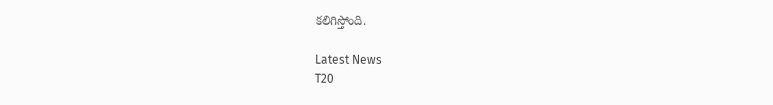కలిగిస్తోంది.

Latest News
T20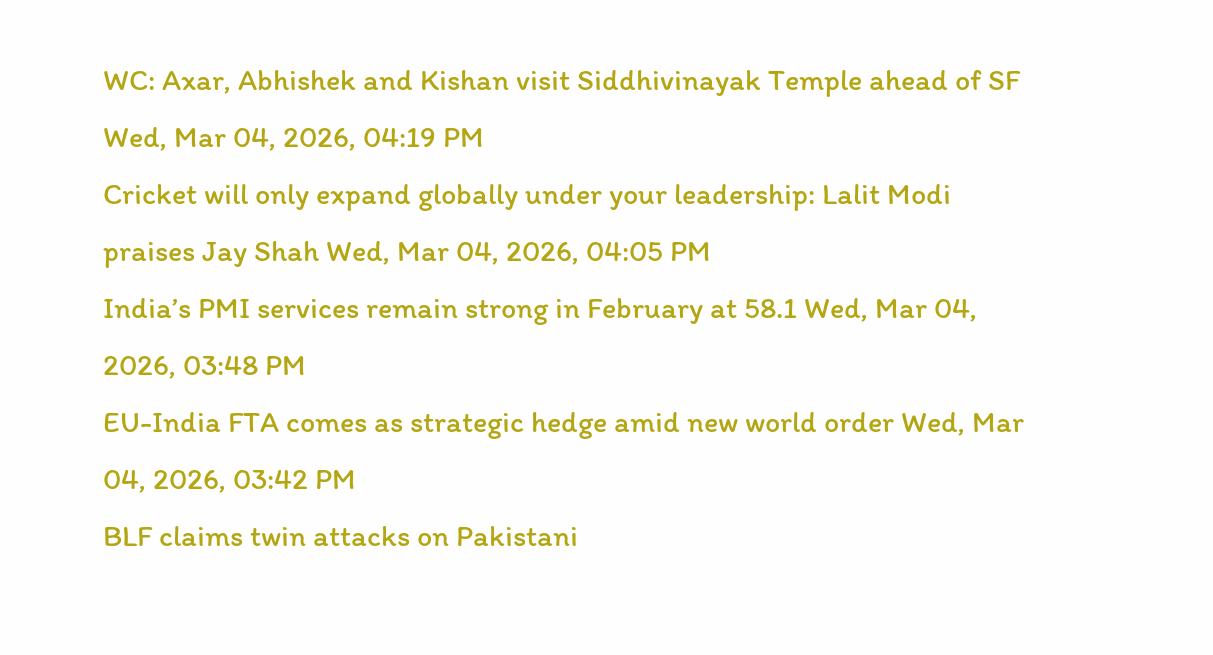WC: Axar, Abhishek and Kishan visit Siddhivinayak Temple ahead of SF Wed, Mar 04, 2026, 04:19 PM
Cricket will only expand globally under your leadership: Lalit Modi praises Jay Shah Wed, Mar 04, 2026, 04:05 PM
India’s PMI services remain strong in February at 58.1 Wed, Mar 04, 2026, 03:48 PM
EU-India FTA comes as strategic hedge amid new world order Wed, Mar 04, 2026, 03:42 PM
BLF claims twin attacks on Pakistani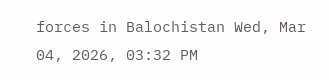forces in Balochistan Wed, Mar 04, 2026, 03:32 PM